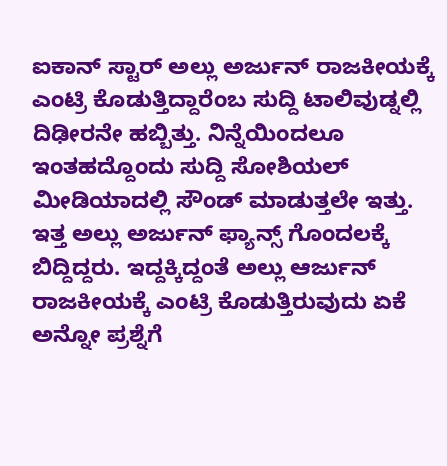ಐಕಾನ್ ಸ್ಟಾರ್ ಅಲ್ಲು ಅರ್ಜುನ್ ರಾಜಕೀಯಕ್ಕೆ ಎಂಟ್ರಿ ಕೊಡುತ್ತಿದ್ದಾರೆಂಬ ಸುದ್ದಿ ಟಾಲಿವುಡ್ನಲ್ಲಿ ದಿಢೀರನೇ ಹಬ್ಬಿತ್ತು. ನಿನ್ನೆಯಿಂದಲೂ ಇಂತಹದ್ದೊಂದು ಸುದ್ದಿ ಸೋಶಿಯಲ್ ಮೀಡಿಯಾದಲ್ಲಿ ಸೌಂಡ್ ಮಾಡುತ್ತಲೇ ಇತ್ತು. ಇತ್ತ ಅಲ್ಲು ಅರ್ಜುನ್ ಫ್ಯಾನ್ಸ್ ಗೊಂದಲಕ್ಕೆ ಬಿದ್ದಿದ್ದರು. ಇದ್ದಕ್ಕಿದ್ದಂತೆ ಅಲ್ಲು ಆರ್ಜುನ್ ರಾಜಕೀಯಕ್ಕೆ ಎಂಟ್ರಿ ಕೊಡುತ್ತಿರುವುದು ಏಕೆ ಅನ್ನೋ ಪ್ರಶ್ನೆಗೆ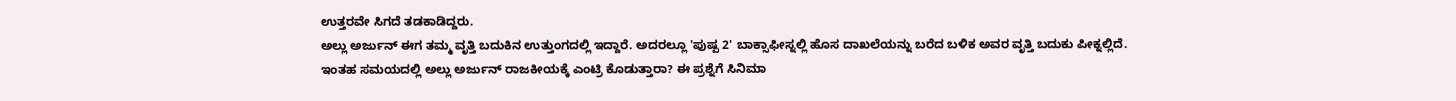ಉತ್ತರವೇ ಸಿಗದೆ ತಡಕಾಡಿದ್ದರು.
ಅಲ್ಲು ಅರ್ಜುನ್ ಈಗ ತಮ್ಮ ವೃತ್ತಿ ಬದುಕಿನ ಉತ್ತುಂಗದಲ್ಲಿ ಇದ್ದಾರೆ. ಅದರಲ್ಲೂ 'ಪುಷ್ಪ 2' ಬಾಕ್ಸಾಫೀಸ್ನಲ್ಲಿ ಹೊಸ ದಾಖಲೆಯನ್ನು ಬರೆದ ಬಳಿಕ ಅವರ ವೃತ್ತಿ ಬದುಕು ಪೀಕ್ನಲ್ಲಿದೆ. ಇಂತಹ ಸಮಯದಲ್ಲಿ ಅಲ್ಲು ಅರ್ಜುನ್ ರಾಜಕೀಯಕ್ಕೆ ಎಂಟ್ರಿ ಕೊಡುತ್ತಾರಾ? ಈ ಪ್ರಶ್ನೆಗೆ ಸಿನಿಮಾ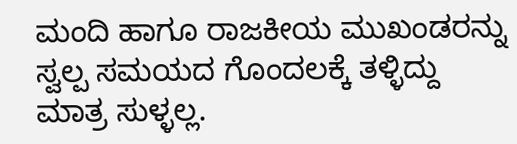ಮಂದಿ ಹಾಗೂ ರಾಜಕೀಯ ಮುಖಂಡರನ್ನು ಸ್ವಲ್ಪ ಸಮಯದ ಗೊಂದಲಕ್ಕೆ ತಳ್ಳಿದ್ದು ಮಾತ್ರ ಸುಳ್ಳಲ್ಲ.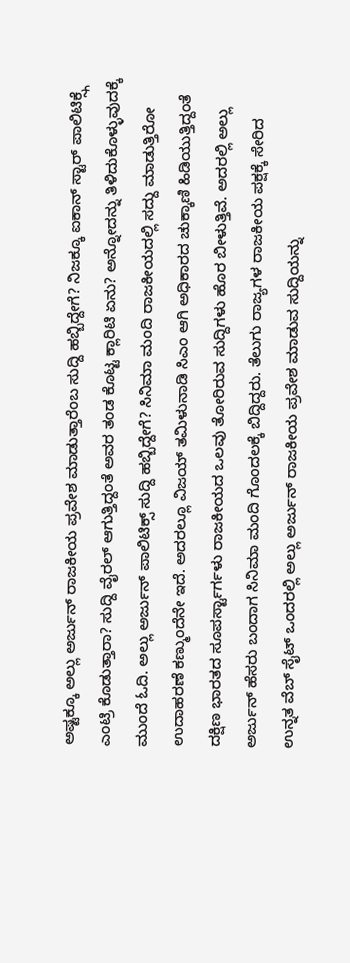ಅಷ್ಟಕ್ಕೂ ಅಲ್ಲು ಅರ್ಜುನ್ ರಾಜಕೀಯ ಪ್ರವೇಶ ಮಾಡುತ್ತಾರೆಂಬ ಸುದ್ದಿ ಹಬ್ಬಿದ್ದೇಗೆ? ನಿಜಕ್ಕೂ ಐಕಾನ್ ಸ್ಟಾರ್ ಪಾಲಿಟಿಕ್ಸ್ಗೆ ಎಂಟ್ರಿ ಕೊಡುತ್ತಾರಾ? ಸುದ್ದಿ ವೈರಲ್ ಆಗುತ್ತಿದ್ದಂತೆ ಅವರ ತಂಡ ಕೊಟ್ಟ ಕ್ಲಾರಿಟಿ ಏನು? ಅನ್ನೋದನ್ನು ತಿಳಿದುಕೊಳ್ಳುವುದಕ್ಕೆ ಮುಂದೆ ಓದಿ. ಅಲ್ಲು ಅರ್ಜುನ್ ಪಾಲಿಟಿಕ್ಸ್ ಸುದ್ದಿ ಹಬ್ಬಿದ್ದೇಗೆ? ಸಿನಿಮಾ ಮಂದಿ ರಾಜಕೀಯದಲ್ಲಿ ಸದ್ದು ಮಾಡುತ್ತಿರೋ ಉದಾಹರಣೆ ಕಣ್ಮುಂದೆನೇ ಇದೆ. ಅದರಲ್ಲೂ ವಿಜಯ್ ತಮಿಳುನಾಡಿ ಸಿಎಂ ಆಗಿ ಅಧಿಕಾರದ ಚುಕ್ಕಾಣಿ ಹಿಡಿಯುತ್ತಿದ್ದಂತೆ ದಕ್ಷಿಣ ಭಾರತದ ಸೂಪರ್ಸ್ಟಾರ್ಗಳು ರಾಜಕೀಯದ ಒಲವು ತೋರಿರುವ ಸುದ್ದಿಗಳು ಹೊರ ಬೀಳುತ್ತಿವೆ. ಅದರಲ್ಲಿ ಅಲ್ಲು ಅರ್ಜುನ್ ಹೆಸರು ಬಂದಾಗ ಸಿನಿಮಾ ಮಂದಿ ಗೊಂದಲಕ್ಕೆ ಬಿದ್ದಿದ್ದರು. ತೆಲುಗು ರಾಜ್ಯಗಳ ರಾಜಕೀಯ ಪಕ್ಷಕ್ಕೆ ಸೇರಿದ ಉನ್ನತ ವೆಬ್ ಸೈಟ್ ಒಂದರಲ್ಲಿ ಅಲ್ಲು ಅರ್ಜುನ್ ರಾಜಕೀಯ ಪ್ರವೇಶ ಮಾಡುವ ಸುದ್ದಿಯನ್ನು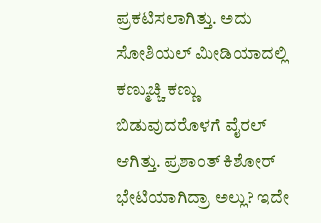ಪ್ರಕಟಿಸಲಾಗಿತ್ತು. ಅದು ಸೋಶಿಯಲ್ ಮೀಡಿಯಾದಲ್ಲಿ ಕಣ್ಮುಚ್ಚಿ ಕಣ್ಣು ಬಿಡುವುದರೊಳಗೆ ವೈರಲ್ ಆಗಿತ್ತು. ಪ್ರಶಾಂತ್ ಕಿಶೋರ್ ಭೇಟಿಯಾಗಿದ್ರಾ ಅಲ್ಲು? ಇದೇ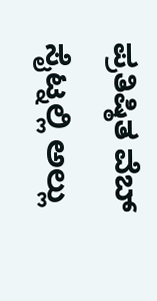ಪ್ರತಿಷ್ಠಿತ ವೆಬ್ ಸೈಟ್ನಲ್ಲಿ ಅಲ್ಲು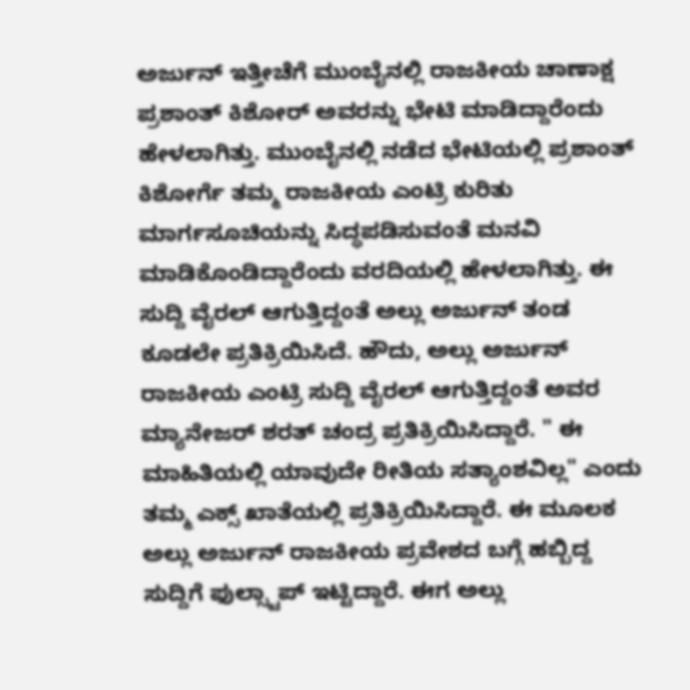ಅರ್ಜುನ್ ಇತ್ತೀಚೆಗೆ ಮುಂಬೈನಲ್ಲಿ ರಾಜಕೀಯ ಚಾಣಾಕ್ಷ ಪ್ರಶಾಂತ್ ಕಿಶೋರ್ ಅವರನ್ನು ಭೇಟಿ ಮಾಡಿದ್ದಾರೆಂದು ಹೇಳಲಾಗಿತ್ತು. ಮುಂಬೈನಲ್ಲಿ ನಡೆದ ಭೇಟಿಯಲ್ಲಿ ಪ್ರಶಾಂತ್ ಕಿಶೋರ್ಗೆ ತಮ್ಮ ರಾಜಕೀಯ ಎಂಟ್ರಿ ಕುರಿತು ಮಾರ್ಗಸೂಚಿಯನ್ನು ಸಿದ್ಧಪಡಿಸುವಂತೆ ಮನವಿ ಮಾಡಿಕೊಂಡಿದ್ದಾರೆಂದು ವರದಿಯಲ್ಲಿ ಹೇಳಲಾಗಿತ್ತು. ಈ ಸುದ್ದಿ ವೈರಲ್ ಆಗುತ್ತಿದ್ದಂತೆ ಅಲ್ಲು ಅರ್ಜುನ್ ತಂಡ ಕೂಡಲೇ ಪ್ರತಿಕ್ರಿಯಿಸಿದೆ. ಹೌದು, ಅಲ್ಲು ಅರ್ಜುನ್ ರಾಜಕೀಯ ಎಂಟ್ರಿ ಸುದ್ದಿ ವೈರಲ್ ಆಗುತ್ತಿದ್ದಂತೆ ಅವರ ಮ್ಯಾನೇಜರ್ ಶರತ್ ಚಂದ್ರ ಪ್ರತಿಕ್ರಿಯಿಸಿದ್ದಾರೆ. " ಈ ಮಾಹಿತಿಯಲ್ಲಿ ಯಾವುದೇ ರೀತಿಯ ಸತ್ಯಾಂಶವಿಲ್ಲ" ಎಂದು ತಮ್ಮ ಎಕ್ಸ್ ಖಾತೆಯಲ್ಲಿ ಪ್ರತಿಕ್ರಿಯಿಸಿದ್ದಾರೆ. ಈ ಮೂಲಕ ಅಲ್ಲು ಅರ್ಜುನ್ ರಾಜಕೀಯ ಪ್ರವೇಶದ ಬಗ್ಗೆ ಹಬ್ಬಿದ್ದ ಸುದ್ದಿಗೆ ಫುಲ್ಸ್ಟಾಪ್ ಇಟ್ಟಿದ್ದಾರೆ. ಈಗ ಅಲ್ಲು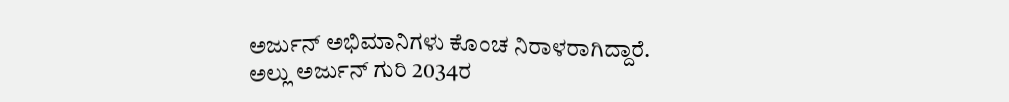ಅರ್ಜುನ್ ಅಭಿಮಾನಿಗಳು ಕೊಂಚ ನಿರಾಳರಾಗಿದ್ದಾರೆ. ಅಲ್ಲು ಅರ್ಜುನ್ ಗುರಿ 2034ರ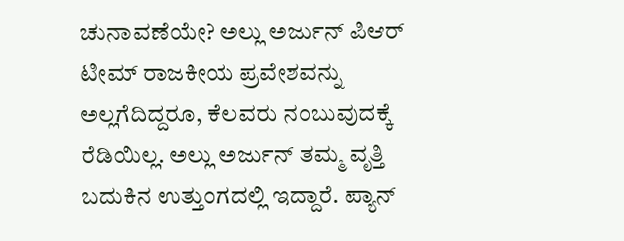ಚುನಾವಣೆಯೇ? ಅಲ್ಲು ಅರ್ಜುನ್ ಪಿಆರ್ ಟೀಮ್ ರಾಜಕೀಯ ಪ್ರವೇಶವನ್ನು ಅಲ್ಲಗೆದಿದ್ದರೂ, ಕೆಲವರು ನಂಬುವುದಕ್ಕೆ ರೆಡಿಯಿಲ್ಲ. ಅಲ್ಲು ಅರ್ಜುನ್ ತಮ್ಮ ವೃತ್ತಿ ಬದುಕಿನ ಉತ್ತುಂಗದಲ್ಲಿ ಇದ್ದಾರೆ. ಪ್ಯಾನ್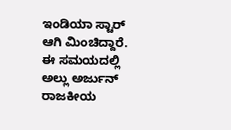ಇಂಡಿಯಾ ಸ್ಟಾರ್ ಆಗಿ ಮಿಂಚಿದ್ದಾರೆ. ಈ ಸಮಯದಲ್ಲಿ ಅಲ್ಲು ಅರ್ಜುನ್ ರಾಜಕೀಯ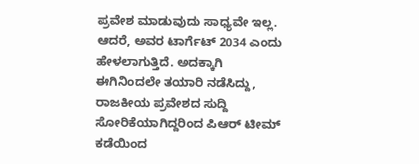ಪ್ರವೇಶ ಮಾಡುವುದು ಸಾಧ್ಯವೇ ಇಲ್ಲ. ಆದರೆ, ಅವರ ಟಾರ್ಗೆಟ್ 2034 ಎಂದು ಹೇಳಲಾಗುತ್ತಿದೆ. ಅದಕ್ಕಾಗಿ ಈಗಿನಿಂದಲೇ ತಯಾರಿ ನಡೆಸಿದ್ದು, ರಾಜಕೀಯ ಪ್ರವೇಶದ ಸುದ್ದಿ ಸೋರಿಕೆಯಾಗಿದ್ದರಿಂದ ಪಿಆರ್ ಟೀಮ್ ಕಡೆಯಿಂದ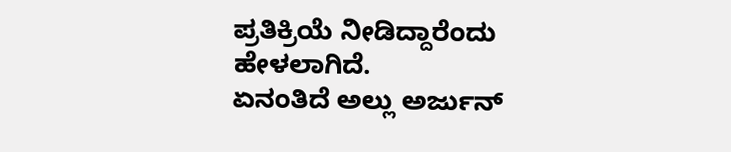ಪ್ರತಿಕ್ರಿಯೆ ನೀಡಿದ್ದಾರೆಂದು ಹೇಳಲಾಗಿದೆ.
ಏನಂತಿದೆ ಅಲ್ಲು ಅರ್ಜುನ್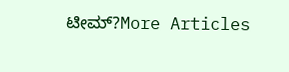ಟೀಮ್?More Articles